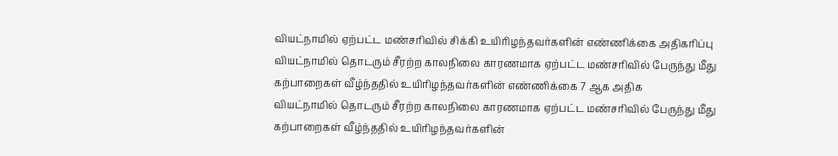வியட்நாமில் ஏற்பட்ட மண்சரிவில் சிக்கி உயிரிழந்தவர்களின் எண்ணிக்கை அதிகரிப்பு
வியட்நாமில் தொடரும் சீரற்ற காலநிலை காரணமாக ஏற்பட்ட மண்சரிவில் பேருந்து மீது கற்பாறைகள் வீழ்ந்ததில் உயிரிழந்தவர்களின் எண்ணிக்கை 7 ஆக அதிக
வியட்நாமில் தொடரும் சீரற்ற காலநிலை காரணமாக ஏற்பட்ட மண்சரிவில் பேருந்து மீது கற்பாறைகள் வீழ்ந்ததில் உயிரிழந்தவர்களின்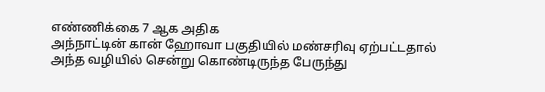எண்ணிக்கை 7 ஆக அதிக
அந்நாட்டின் கான் ஹோவா பகுதியில் மண்சரிவு ஏற்பட்டதால் அந்த வழியில் சென்று கொண்டிருந்த பேருந்து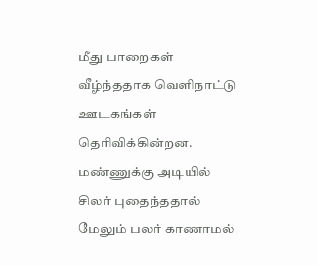மீது பாறைகள் வீழ்ந்ததாக வெளிநாட்டு ஊடகங்கள் தெரிவிக்கின்றன. மண்ணுக்கு அடியில் சிலர் புதைந்ததால் மேலும் பலர் காணாமல்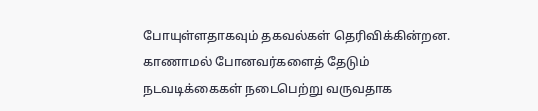போயுள்ளதாகவும் தகவல்கள் தெரிவிக்கின்றன. காணாமல் போனவர்களைத் தேடும் நடவடிக்கைகள் நடைபெற்று வருவதாக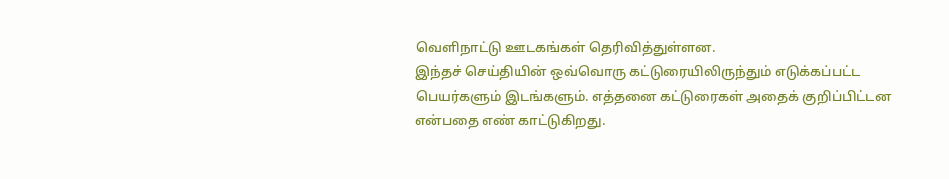வெளிநாட்டு ஊடகங்கள் தெரிவித்துள்ளன.
இந்தச் செய்தியின் ஒவ்வொரு கட்டுரையிலிருந்தும் எடுக்கப்பட்ட பெயர்களும் இடங்களும். எத்தனை கட்டுரைகள் அதைக் குறிப்பிட்டன என்பதை எண் காட்டுகிறது.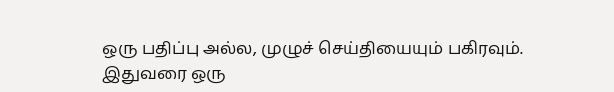ஒரு பதிப்பு அல்ல, முழுச் செய்தியையும் பகிரவும்.
இதுவரை ஒரு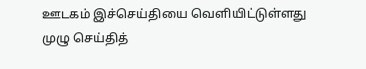ஊடகம் இச்செய்தியை வெளியிட்டுள்ளது
முழு செய்தித்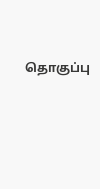தொகுப்பு